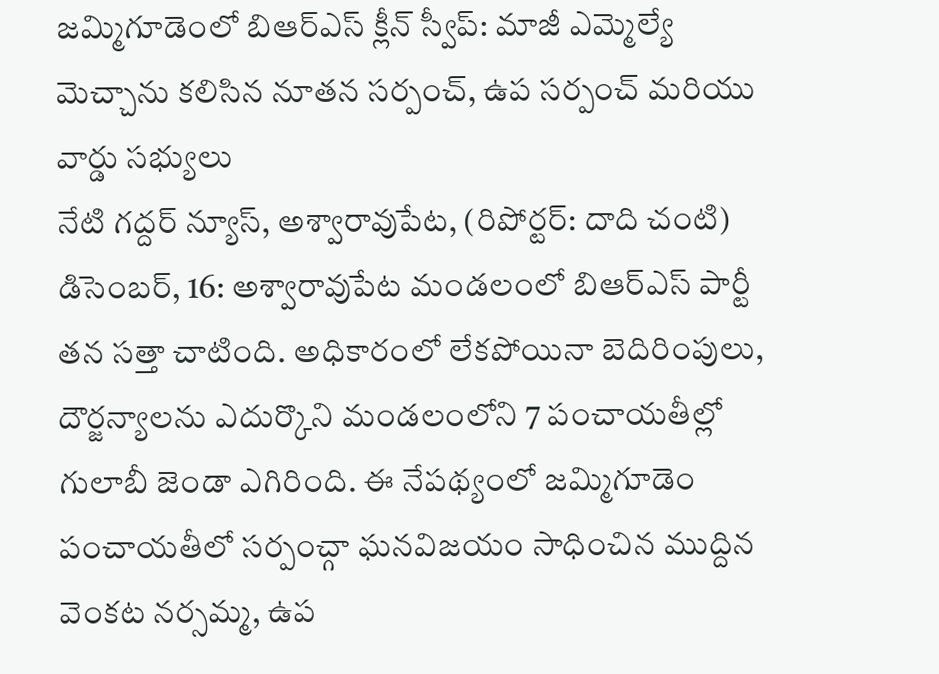జమ్మిగూడెంలో బిఆర్ఎస్ క్లీన్ స్వీప్: మాజీ ఎమ్మెల్యే మెచ్చాను కలిసిన నూతన సర్పంచ్, ఉప సర్పంచ్ మరియు వార్డు సభ్యులు
నేటి గద్దర్ న్యూస్, అశ్వారావుపేట, (రిపోర్టర్: దాది చంటి) డిసెంబర్, 16: అశ్వారావుపేట మండలంలో బిఆర్ఎస్ పార్టీ తన సత్తా చాటింది. అధికారంలో లేకపోయినా బెదిరింపులు, దౌర్జన్యాలను ఎదుర్కొని మండలంలోని 7 పంచాయతీల్లో గులాబీ జెండా ఎగిరింది. ఈ నేపథ్యంలో జమ్మిగూడెం పంచాయతీలో సర్పంచ్గా ఘనవిజయం సాధించిన ముద్దిన వెంకట నర్సమ్మ, ఉప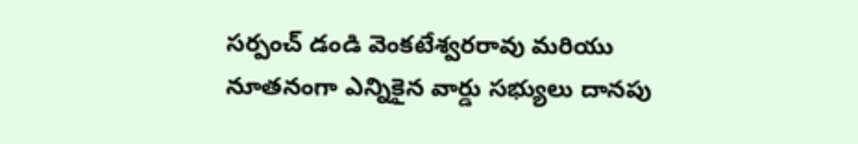సర్పంచ్ డండి వెంకటేశ్వరరావు మరియు నూతనంగా ఎన్నికైన వార్డు సభ్యులు దానపు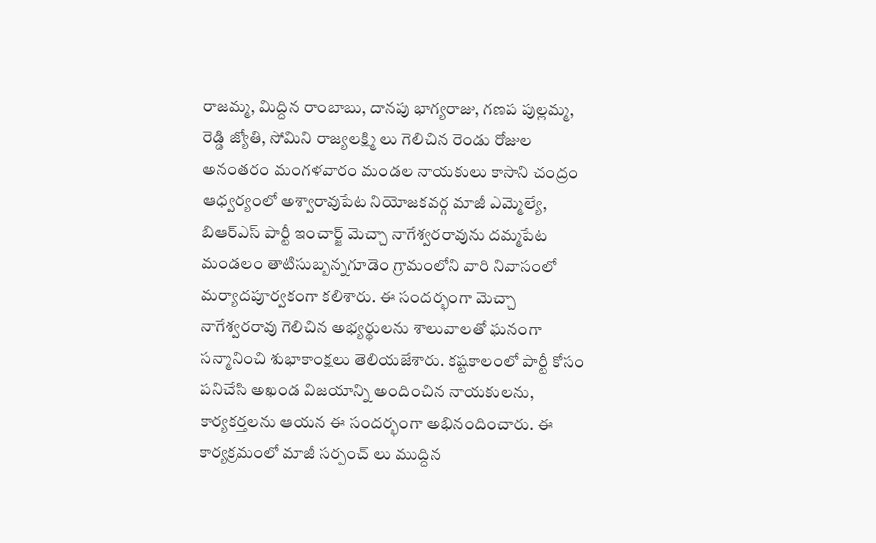రాజమ్మ, మిద్దిన రాంబాబు, దానపు భాగ్యరాజు, గణప పుల్లమ్మ, రెడ్డి జ్యోతి, సోమిని రాజ్యలక్ష్మి లు గెలిచిన రెండు రోజుల అనంతరం మంగళవారం మండల నాయకులు కాసాని చంద్రం ఆధ్వర్యంలో అశ్వారావుపేట నియోజకవర్గ మాజీ ఎమ్మెల్యే, బిఆర్ఎస్ పార్టీ ఇంచార్జ్ మెచ్చా నాగేశ్వరరావును దమ్మపేట మండలం తాటిసుబ్బన్నగూడెం గ్రామంలోని వారి నివాసంలో మర్యాదపూర్వకంగా కలిశారు. ఈ సందర్భంగా మెచ్చా నాగేశ్వరరావు గెలిచిన అభ్యర్థులను శాలువాలతో ఘనంగా సన్మానించి శుభాకాంక్షలు తెలియజేశారు. కష్టకాలంలో పార్టీ కోసం పనిచేసి అఖండ విజయాన్ని అందించిన నాయకులను, కార్యకర్తలను ఆయన ఈ సందర్భంగా అభినందించారు. ఈ కార్యక్రమంలో మాజీ సర్పంచ్ లు ముద్దిన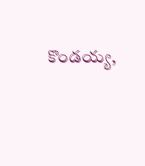కొండయ్య,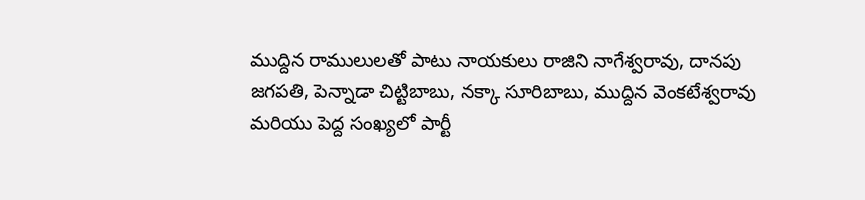ముద్దిన రాములులతో పాటు నాయకులు రాజిని నాగేశ్వరావు, దానపు జగపతి, పెన్నాడా చిట్టిబాబు, నక్కా సూరిబాబు, ముద్దిన వెంకటేశ్వరావు మరియు పెద్ద సంఖ్యలో పార్టీ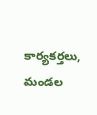కార్యకర్తలు, మండల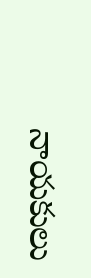నాయకులు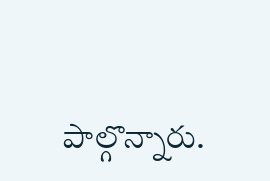పాల్గొన్నారు.